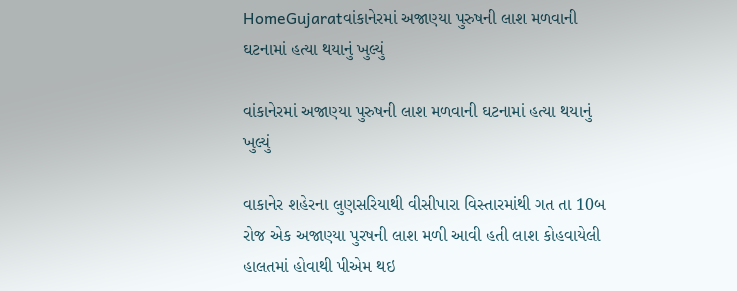HomeGujaratવાંકાનેરમાં અજાણ્યા પુરુષની લાશ મળવાની ઘટનામાં હત્યા થયાનું ખુલ્યું

વાંકાનેરમાં અજાણ્યા પુરુષની લાશ મળવાની ઘટનામાં હત્યા થયાનું ખુલ્યું

વાકાનેર શહેરના લુણસરિયાથી વીસીપારા વિસ્તારમાંથી ગત તા 10બ રોજ એક અજાણ્યા પુરષની લાશ મળી આવી હતી લાશ કોહવાયેલી હાલતમાં હોવાથી પીએમ થઇ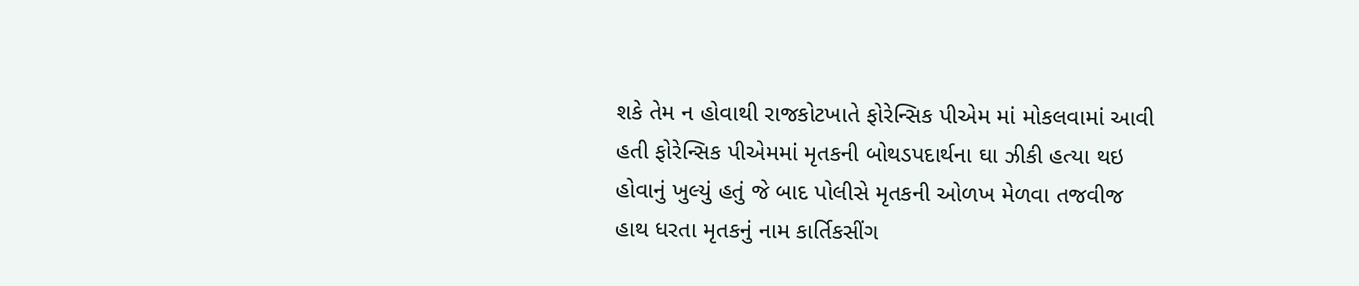શકે તેમ ન હોવાથી રાજકોટખાતે ફોરેન્સિક પીએમ માં મોકલવામાં આવી હતી ફોરેન્સિક પીએમમાં મૃતકની બોથડપદાર્થના ઘા ઝીકી હત્યા થઇ હોવાનું ખુલ્યું હતું જે બાદ પોલીસે મૃતકની ઓળખ મેળવા તજવીજ હાથ ધરતા મૃતકનું નામ કાર્તિકસીંગ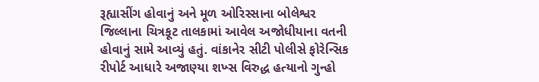રૂહ્યાસીંગ હોવાનું અને મૂળ ઓરિસ્સાના બોલેશ્વર જિલ્લાના ચિત્રકૂટ તાલકામાં આવેલ અજોધીયાના વતની હોવાનું સામે આવ્યું હતું. વાંકાનેર સીટી પોલીસે ફોરેન્સિક રીપોર્ટ આધારે અજાણ્યા શખ્સ વિરુદ્ધ હત્યાનો ગુન્હો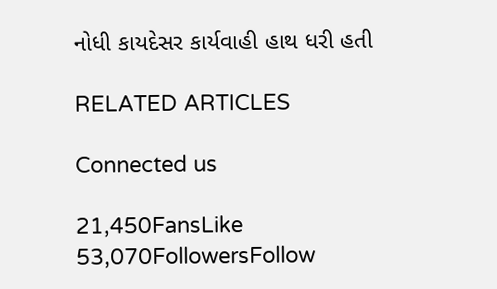નોધી કાયદેસર કાર્યવાહી હાથ ધરી હતી

RELATED ARTICLES

Connected us

21,450FansLike
53,070FollowersFollow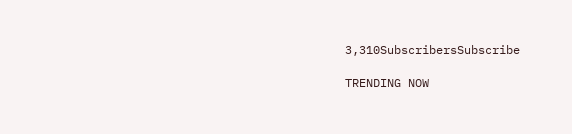3,310SubscribersSubscribe

TRENDING NOW